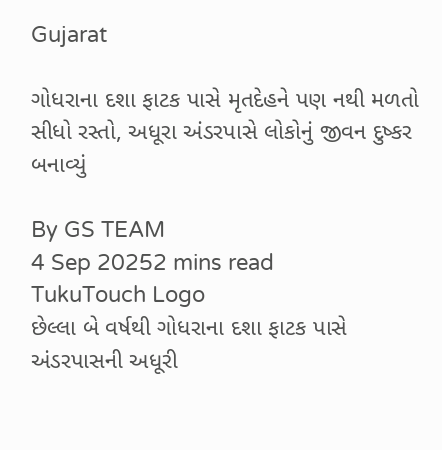Gujarat

ગોધરાના દશા ફાટક પાસે મૃતદેહને પણ નથી મળતો સીધો રસ્તો, અધૂરા અંડરપાસે લોકોનું જીવન દુષ્કર બનાવ્યું

By GS TEAM
4 Sep 20252 mins read
TukuTouch Logo
છેલ્લા બે વર્ષથી ગોધરાના દશા ફાટક પાસે અંડરપાસની અધૂરી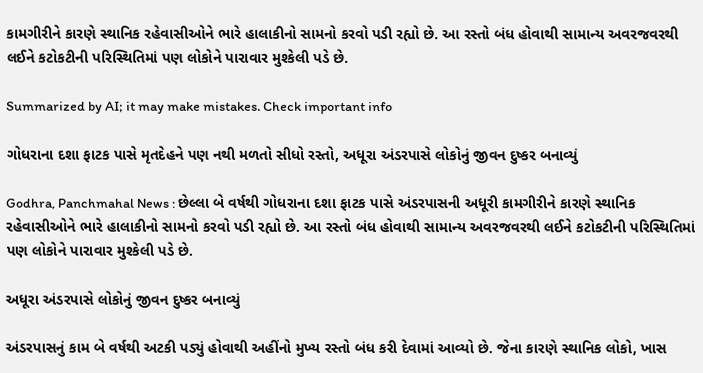કામગીરીને કારણે સ્થાનિક રહેવાસીઓને ભારે હાલાકીનો સામનો કરવો પડી રહ્યો છે. આ રસ્તો બંધ હોવાથી સામાન્ય અવરજવરથી લઈને કટોકટીની પરિસ્થિતિમાં પણ લોકોને પારાવાર મુશ્કેલી પડે છે.

Summarized by AI; it may make mistakes. Check important info

ગોધરાના દશા ફાટક પાસે મૃતદેહને પણ નથી મળતો સીધો રસ્તો, અધૂરા અંડરપાસે લોકોનું જીવન દુષ્કર બનાવ્યું

Godhra, Panchmahal News : છેલ્લા બે વર્ષથી ગોધરાના દશા ફાટક પાસે અંડરપાસની અધૂરી કામગીરીને કારણે સ્થાનિક રહેવાસીઓને ભારે હાલાકીનો સામનો કરવો પડી રહ્યો છે. આ રસ્તો બંધ હોવાથી સામાન્ય અવરજવરથી લઈને કટોકટીની પરિસ્થિતિમાં પણ લોકોને પારાવાર મુશ્કેલી પડે છે.

અધૂરા અંડરપાસે લોકોનું જીવન દુષ્કર બનાવ્યું

અંડરપાસનું કામ બે વર્ષથી અટકી પડ્યું હોવાથી અહીંનો મુખ્ય રસ્તો બંધ કરી દેવામાં આવ્યો છે. જેના કારણે સ્થાનિક લોકો, ખાસ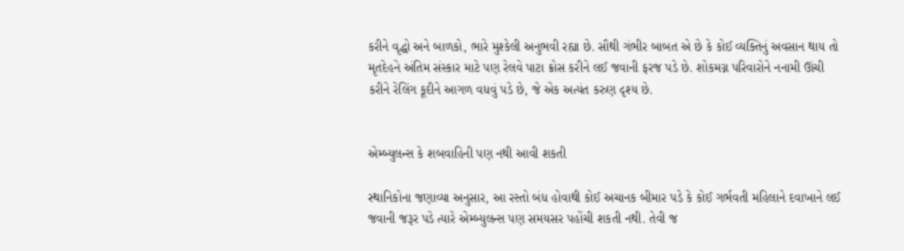કરીને વૃદ્ધો અને બાળકો, ભારે મુશ્કેલી અનુભવી રહ્યા છે. સૌથી ગંભીર બાબત એ છે કે કોઈ વ્યક્તિનું અવસાન થાય તો મૃતદેહને અંતિમ સંસ્કાર માટે પણ રેલવે પાટા ક્રોસ કરીને લઈ જવાની ફરજ પડે છે. શોકમગ્ન પરિવારોને નનામી ઊંચી કરીને રેલિંગ કૂદીને આગળ વધવું પડે છે, જે એક અત્યંત કરુણ દૃશ્ય છે.


એમ્બ્યુલન્સ કે શબવાહિની પણ નથી આવી શકતી

સ્થાનિકોના જણાવ્યા અનુસાર, આ રસ્તો બંધ હોવાથી કોઈ અચાનક બીમાર પડે કે કોઈ ગર્ભવતી મહિલાને દવાખાને લઈ જવાની જરૂર પડે ત્યારે એમ્બ્યુલન્સ પણ સમયસર પહોંચી શકતી નથી. તેવી જ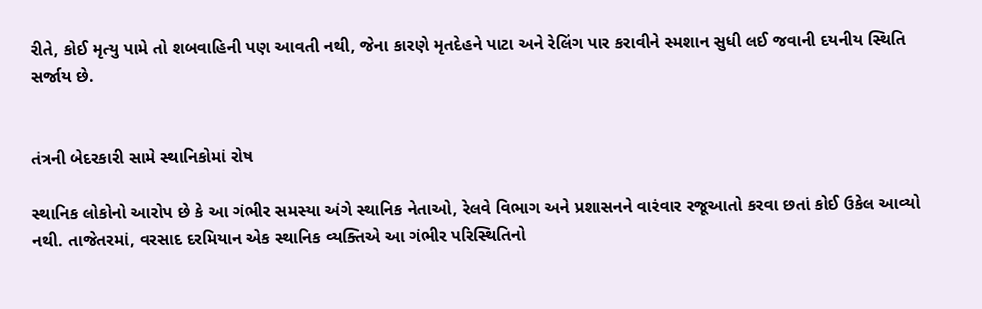રીતે, કોઈ મૃત્યુ પામે તો શબવાહિની પણ આવતી નથી, જેના કારણે મૃતદેહને પાટા અને રેલિંગ પાર કરાવીને સ્મશાન સુધી લઈ જવાની દયનીય સ્થિતિ સર્જાય છે.


તંત્રની બેદરકારી સામે સ્થાનિકોમાં રોષ

સ્થાનિક લોકોનો આરોપ છે કે આ ગંભીર સમસ્યા અંગે સ્થાનિક નેતાઓ, રેલવે વિભાગ અને પ્રશાસનને વારંવાર રજૂઆતો કરવા છતાં કોઈ ઉકેલ આવ્યો નથી. તાજેતરમાં, વરસાદ દરમિયાન એક સ્થાનિક વ્યક્તિએ આ ગંભીર પરિસ્થિતિનો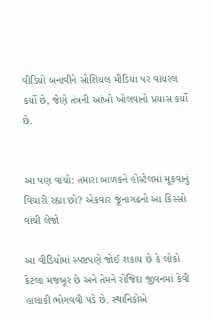વીડિયો બનાવીને સોશિયલ મીડિયા પર વાયરલ કર્યો છે, જેણે તંત્રની આંખો ખોલવાનો પ્રયાસ કર્યો છે.


આ પણ વાંચો: તમારા બાળકને હોસ્ટેલમાં મૂકવાનું વિચારી રહ્યા છો? એકવાર જૂનાગઢનો આ કિસ્સો વાંચી લેજો

આ વીડિયોમાં સ્પષ્ટપણે જોઈ શકાય છે કે લોકો કેટલા મજબૂર છે અને તેમને રોજિંદા જીવનમાં કેવી હાલાકી ભોગવવી પડે છે. સ્થાનિકોએ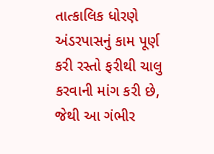તાત્કાલિક ધોરણે અંડરપાસનું કામ પૂર્ણ કરી રસ્તો ફરીથી ચાલુ કરવાની માંગ કરી છે, જેથી આ ગંભીર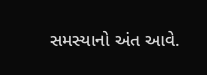સમસ્યાનો અંત આવે.